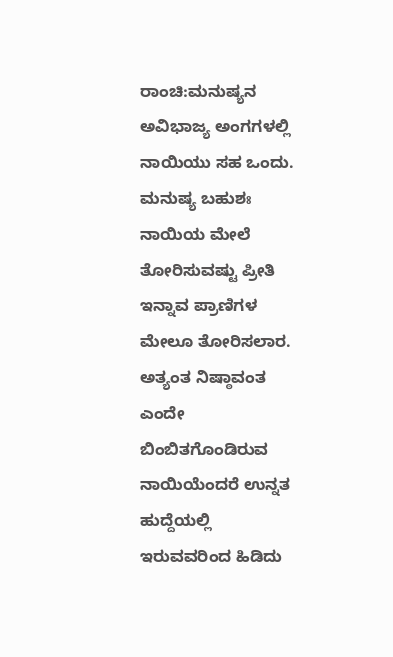ರಾಂಚಿ:ಮನುಷ್ಯನ ಅವಿಭಾಜ್ಯ ಅಂಗಗಳಲ್ಲಿ ನಾಯಿಯು ಸಹ ಒಂದು. ಮನುಷ್ಯ ಬಹುಶಃ ನಾಯಿಯ ಮೇಲೆ ತೋರಿಸುವಷ್ಟು ಪ್ರೀತಿ ಇನ್ನಾವ ಪ್ರಾಣಿಗಳ ಮೇಲೂ ತೋರಿಸಲಾರ. ಅತ್ಯಂತ ನಿಷ್ಠಾವಂತ ಎಂದೇ ಬಿಂಬಿತಗೊಂಡಿರುವ ನಾಯಿಯೆಂದರೆ ಉನ್ನತ ಹುದ್ದೆಯಲ್ಲಿ ಇರುವವರಿಂದ ಹಿಡಿದು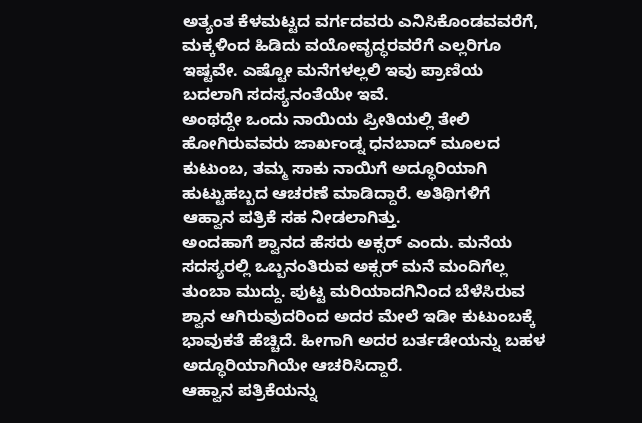ಅತ್ಯಂತ ಕೆಳಮಟ್ಟದ ವರ್ಗದವರು ಎನಿಸಿಕೊಂಡವವರೆಗೆ, ಮಕ್ಕಳಿಂದ ಹಿಡಿದು ವಯೋವೃದ್ಧರವರೆಗೆ ಎಲ್ಲರಿಗೂ ಇಷ್ಟವೇ. ಎಷ್ಟೋ ಮನೆಗಳಲ್ಲಲಿ ಇವು ಪ್ರಾಣಿಯ ಬದಲಾಗಿ ಸದಸ್ಯನಂತೆಯೇ ಇವೆ.
ಅಂಥದ್ದೇ ಒಂದು ನಾಯಿಯ ಪ್ರೀತಿಯಲ್ಲಿ ತೇಲಿ ಹೋಗಿರುವವರು ಜಾರ್ಖಂಡ್ನ ಧನಬಾದ್ ಮೂಲದ ಕುಟುಂಬ, ತಮ್ಮ ಸಾಕು ನಾಯಿಗೆ ಅದ್ಧೂರಿಯಾಗಿ ಹುಟ್ಟುಹಬ್ಬದ ಆಚರಣೆ ಮಾಡಿದ್ದಾರೆ. ಅತಿಥಿಗಳಿಗೆ ಆಹ್ವಾನ ಪತ್ರಿಕೆ ಸಹ ನೀಡಲಾಗಿತ್ತು.
ಅಂದಹಾಗೆ ಶ್ವಾನದ ಹೆಸರು ಅಕ್ಸರ್ ಎಂದು. ಮನೆಯ ಸದಸ್ಯರಲ್ಲಿ ಒಬ್ಬನಂತಿರುವ ಅಕ್ಸರ್ ಮನೆ ಮಂದಿಗೆಲ್ಲ ತುಂಬಾ ಮುದ್ದು. ಪುಟ್ಟ ಮರಿಯಾದಗಿನಿಂದ ಬೆಳೆಸಿರುವ ಶ್ವಾನ ಆಗಿರುವುದರಿಂದ ಅದರ ಮೇಲೆ ಇಡೀ ಕುಟುಂಬಕ್ಕೆ ಭಾವುಕತೆ ಹೆಚ್ಚಿದೆ. ಹೀಗಾಗಿ ಅದರ ಬರ್ತಡೇಯನ್ನು ಬಹಳ ಅದ್ಧೂರಿಯಾಗಿಯೇ ಆಚರಿಸಿದ್ದಾರೆ.
ಆಹ್ವಾನ ಪತ್ರಿಕೆಯನ್ನು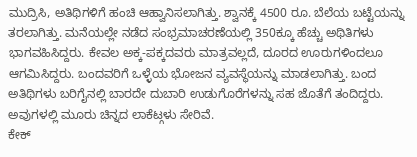ಮುದ್ರಿಸಿ, ಅತಿಥಿಗಳಿಗೆ ಹಂಚಿ ಆಹ್ವಾನಿಸಲಾಗಿತ್ತು. ಶ್ವಾನಕ್ಕೆ 4500 ರೂ. ಬೆಲೆಯ ಬಟ್ಟೆಯನ್ನು ತರಲಾಗಿತ್ತು. ಮನೆಯಲ್ಲೇ ನಡೆದ ಸಂಭ್ರಮಾಚರಣೆಯಲ್ಲಿ 350ಕ್ಕೂ ಹೆಚ್ಚು ಅಥಿತಿಗಳು ಭಾಗವಹಿಸಿದ್ದರು. ಕೇವಲ ಅಕ್ಕ-ಪಕ್ಕದವರು ಮಾತ್ರವಲ್ಲದೆ, ದೂರದ ಊರುಗಳಿಂದಲೂ ಆಗಮಿಸಿದ್ದರು. ಬಂದವರಿಗೆ ಒಳ್ಳೆಯ ಭೋಜನ ವ್ಯವಸ್ಥೆಯನ್ನು ಮಾಡಲಾಗಿತ್ತು. ಬಂದ ಅತಿಥಿಗಳು ಬರಿಗೈನಲ್ಲಿ ಬಾರದೇ ದುಬಾರಿ ಉಡುಗೊರೆಗಳನ್ನು ಸಹ ಜೊತೆಗೆ ತಂದಿದ್ದರು. ಅವುಗಳಲ್ಲಿ ಮೂರು ಚಿನ್ನದ ಲಾಕೆಟ್ಗಳು ಸೇರಿವೆ.
ಕೇಕ್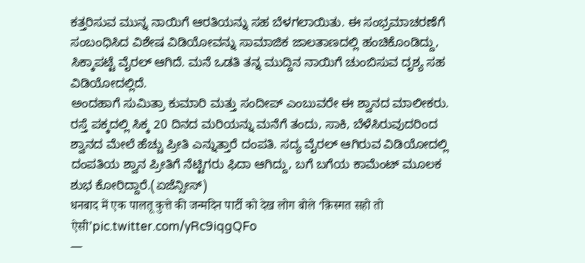ಕತ್ತರಿಸುವ ಮುನ್ನ ನಾಯಿಗೆ ಆರತಿಯನ್ನು ಸಹ ಬೆಳಗಲಾಯಿತು. ಈ ಸಂಭ್ರಮಾಚರಣೆಗೆ ಸಂಬಂಧಿಸಿದ ವಿಶೇಷ ವಿಡಿಯೋವನ್ನು ಸಾಮಾಜಿಕ ಜಾಲತಾಣದಲ್ಲಿ ಹಂಚಿಕೊಂಡಿದ್ದು, ಸಿಕ್ಕಾಪಟ್ಟೆ ವೈರಲ್ ಆಗಿದೆ. ಮನೆ ಒಡತಿ ತನ್ನ ಮುದ್ದಿನ ನಾಯಿಗೆ ಚುಂಬಿಸುವ ದೃಶ್ಯ ಸಹ ವಿಡಿಯೋದಲ್ಲಿದೆ.
ಅಂದಹಾಗೆ ಸುಮಿತ್ರಾ ಕುಮಾರಿ ಮತ್ತು ಸಂದೀಪ್ ಎಂಬುವರೇ ಈ ಶ್ವಾನದ ಮಾಲೀಕರು. ರಸ್ತೆ ಪಕ್ಕದಲ್ಲಿ ಸಿಕ್ಕ 20 ದಿನದ ಮರಿಯನ್ನು ಮನೆಗೆ ತಂದು, ಸಾಕಿ, ಬೆಳೆಸಿರುವುದರಿಂದ ಶ್ವಾನದ ಮೇಲೆ ಹೆಚ್ಚು ಪ್ರೀತಿ ಎನ್ನುತ್ತಾರೆ ದಂಪತಿ. ಸದ್ಯ ವೈರಲ್ ಆಗಿರುವ ವಿಡಿಯೋದಲ್ಲಿ ದಂಪತಿಯ ಶ್ವಾನ ಪ್ರೀತಿಗೆ ನೆಟ್ಟಿಗರು ಫಿದಾ ಆಗಿದ್ದು, ಬಗೆ ಬಗೆಯ ಕಾಮೆಂಟ್ ಮೂಲಕ ಶುಭ ಕೋರಿದ್ದಾರೆ.(ಏಜೆನ್ಸೀಸ್)
धनबाद में एक पालतू कुत्ते की जन्मदिन पार्टी को देख लोग बोले ‘क़िस्मत सहो तो ऐसी’pic.twitter.com/yRc9iqgQFo
—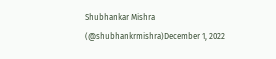Shubhankar Mishra (@shubhankrmishra)December 1, 2022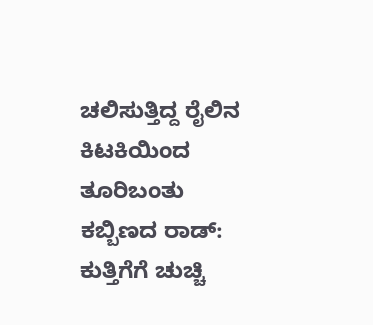ಚಲಿಸುತ್ತಿದ್ದ ರೈಲಿನ ಕಿಟಕಿಯಿಂದ ತೂರಿಬಂತು ಕಬ್ಬಿಣದ ರಾಡ್: ಕುತ್ತಿಗೆಗೆ ಚುಚ್ಚಿ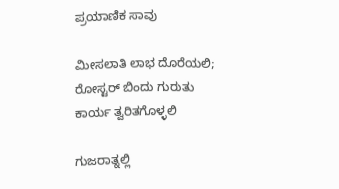ಪ್ರಯಾಣಿಕ ಸಾವು

ಮೀಸಲಾತಿ ಲಾಭ ದೊರೆಯಲಿ; ರೋಸ್ಟರ್ ಬಿಂದು ಗುರುತು ಕಾರ್ಯ ತ್ವರಿತಗೊಳ್ಳಲಿ

ಗುಜರಾತ್ನಲ್ಲಿ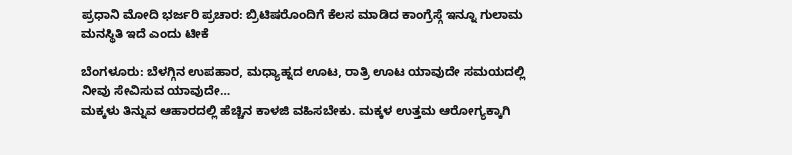ಪ್ರಧಾನಿ ಮೋದಿ ಭರ್ಜರಿ ಪ್ರಚಾರ: ಬ್ರಿಟಿಷರೊಂದಿಗೆ ಕೆಲಸ ಮಾಡಿದ ಕಾಂಗ್ರೆಸ್ಗೆ ಇನ್ನೂ ಗುಲಾಮ ಮನಸ್ಥಿತಿ ಇದೆ ಎಂದು ಟೀಕೆ

ಬೆಂಗಳೂರು: ಬೆಳಗ್ಗಿನ ಉಪಹಾರ, ಮಧ್ಯಾಹ್ನದ ಊಟ, ರಾತ್ರಿ ಊಟ ಯಾವುದೇ ಸಮಯದಲ್ಲಿ ನೀವು ಸೇವಿಸುವ ಯಾವುದೇ…
ಮಕ್ಕಳು ತಿನ್ನುವ ಆಹಾರದಲ್ಲಿ ಹೆಚ್ಚಿನ ಕಾಳಜಿ ವಹಿಸಬೇಕು. ಮಕ್ಕಳ ಉತ್ತಮ ಆರೋಗ್ಯಕ್ಕಾಗಿ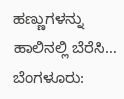ಹಣ್ಣುಗಳನ್ನು ಹಾಲಿನಲ್ಲಿ ಬೆರೆಸಿ…
ಬೆಂಗಳೂರು: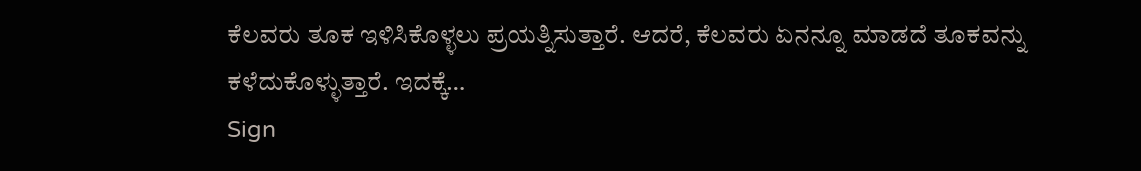ಕೆಲವರು ತೂಕ ಇಳಿಸಿಕೊಳ್ಳಲು ಪ್ರಯತ್ನಿಸುತ್ತಾರೆ. ಆದರೆ, ಕೆಲವರು ಏನನ್ನೂ ಮಾಡದೆ ತೂಕವನ್ನು ಕಳೆದುಕೊಳ್ಳುತ್ತಾರೆ. ಇದಕ್ಕೆ…
Sign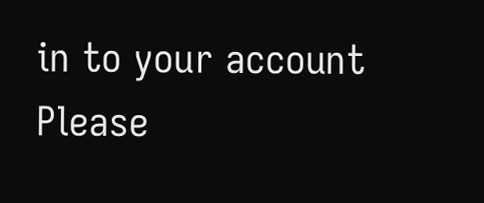in to your account
Please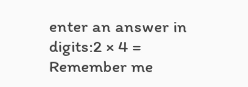enter an answer in digits:2 × 4 =
Remember me